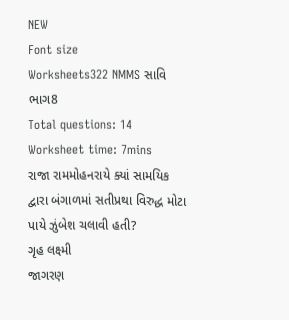NEW
Font size
Worksheets322 NMMS સાવિ ભાગ8
Total questions: 14
Worksheet time: 7mins
રાજા રામમોહનરાયે ક્યાં સામયિક દ્વારા બંગાળમાં સતીપ્રથા વિરુદ્ધ મોટા પાયે ઝુંબેશ ચલાવી હતી?
ગૃહ લક્ષ્મી
જાગરણ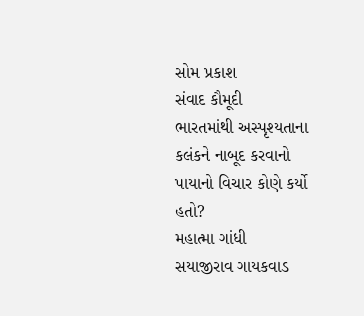સોમ પ્રકાશ
સંવાદ કૌમૂદી
ભારતમાંથી અસ્પૃશ્યતાના કલંકને નાબૂદ કરવાનો પાયાનો વિચાર કોણે કર્યો હતો?
મહાત્મા ગાંધી
સયાજીરાવ ગાયકવાડ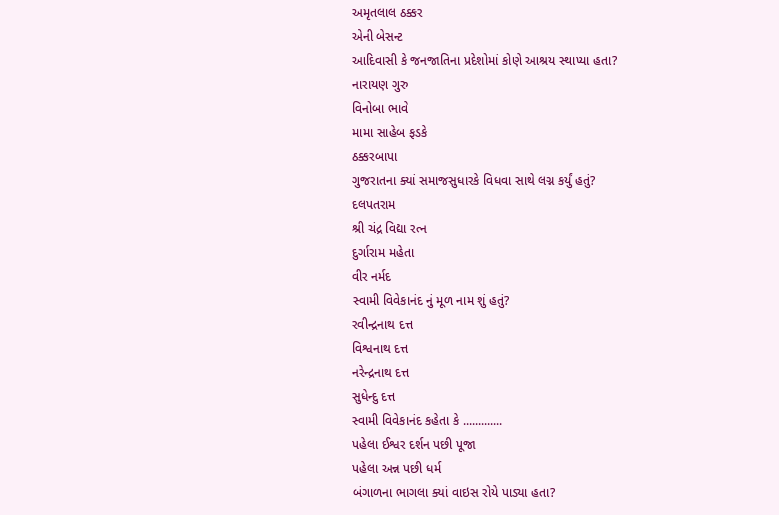અમૃતલાલ ઠક્કર
એની બેસન્ટ
આદિવાસી કે જનજાતિના પ્રદેશોમાં કોણે આશ્રય સ્થાપ્યા હતા?
નારાયણ ગુરુ
વિનોબા ભાવે
મામા સાહેબ ફડકે
ઠક્કરબાપા
ગુજરાતના ક્યાં સમાજસુધારકે વિધવા સાથે લગ્ન કર્યું હતું?
દલપતરામ
શ્રી ચંદ્ર વિદ્યા રત્ન
દુર્ગારામ મહેતા
વીર નર્મદ
સ્વામી વિવેકાનંદ નું મૂળ નામ શું હતું?
રવીન્દ્રનાથ દત્ત
વિશ્વનાથ દત્ત
નરેન્દ્રનાથ દત્ત
સુધેન્દુ દત્ત
સ્વામી વિવેકાનંદ કહેતા કે .............
પહેલા ઈશ્વર દર્શન પછી પૂજા
પહેલા અન્ન પછી ધર્મ
બંગાળના ભાગલા ક્યાં વાઇસ રોયે પાડ્યા હતા?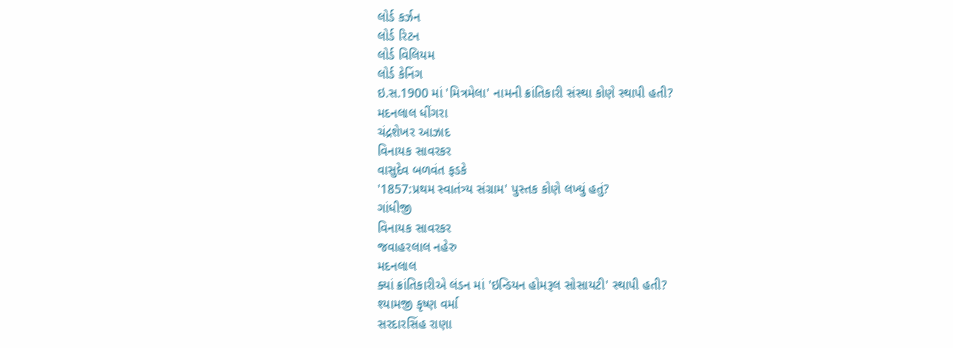લોર્ડ કર્ઝન
લોર્ડ રિટન
લોર્ડ વિલિયમ
લોર્ડ કેનિંગ
ઇ.સ.1900 માં 'મિત્રમેલા' નામની ક્રાંતિકારી સંસ્થા કોણે સ્થાપી હતી?
મદનલાલ ધીંગરા
ચંદ્રશેખર આઝાદ
વિનાયક સાવરકર
વાસુદેવ બળવંત ફડકે
'1857:પ્રથમ સ્વાતંત્ર્ય સંગ્રામ' પુસ્તક કોણે લખ્યું હતું?
ગાંધીજી
વિનાયક સાવરકર
જવાહરલાલ નહેરુ
મદનલાલ
ક્યાં ક્રાંતિકારીએ લંડન માં 'ઇન્ડિયન હોમરૂલ સોસાયટી' સ્થાપી હતી?
શ્યામજી કૃષ્ણ વર્મા
સરદારસિંહ રાણા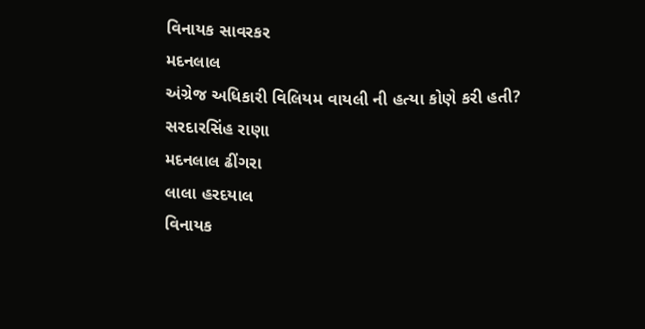વિનાયક સાવરકર
મદનલાલ
અંગ્રેજ અધિકારી વિલિયમ વાયલી ની હત્યા કોણે કરી હતી?
સરદારસિંહ રાણા
મદનલાલ ઢીંગરા
લાલા હરદયાલ
વિનાયક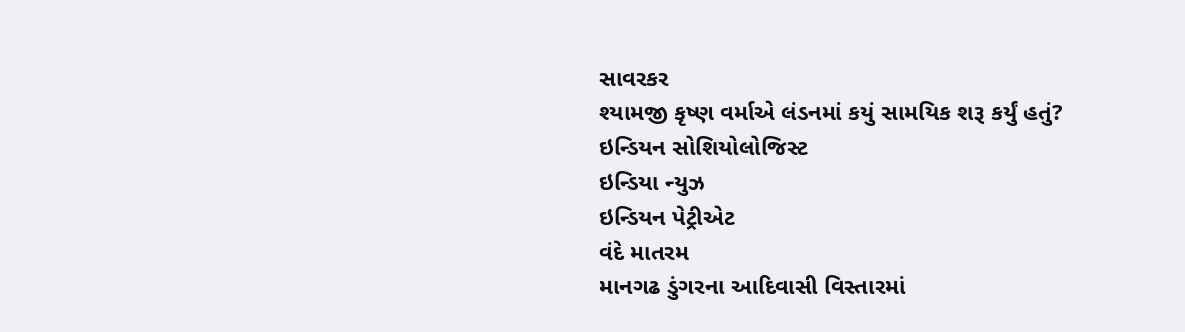સાવરકર
શ્યામજી કૃષ્ણ વર્માએ લંડનમાં કયું સામયિક શરૂ કર્યું હતું?
ઇન્ડિયન સોશિયોલોજિસ્ટ
ઇન્ડિયા ન્યુઝ
ઇન્ડિયન પેટ્રીએટ
વંદે માતરમ
માનગઢ ડુંગરના આદિવાસી વિસ્તારમાં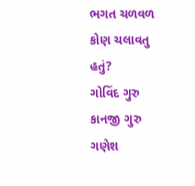ભગત ચળવળ કોણ ચલાવતુ હતું?
ગોવિંદ ગુરુ
કાનજી ગુરુ
ગણેશ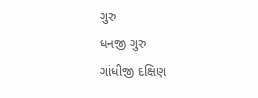ગુરુ
ધનજી ગુરુ
ગાંધીજી દક્ષિણ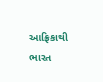આફ્રિકાથી ભારત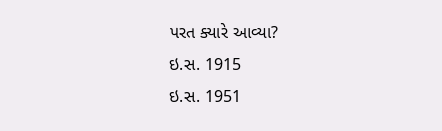પરત ક્યારે આવ્યા?
ઇ.સ. 1915
ઇ.સ. 1951